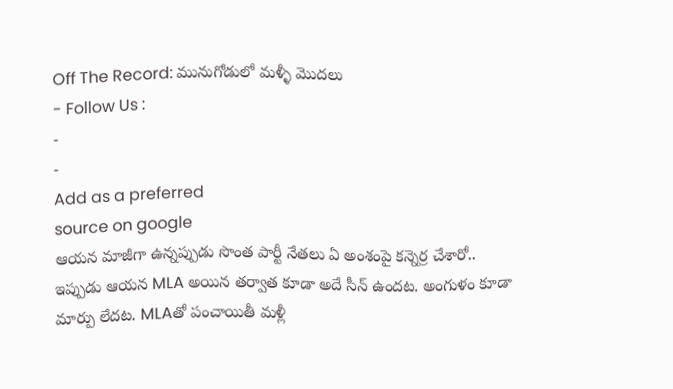Off The Record: మునుగోడులో మళ్ళీ మొదలు
- Follow Us :
-
-
Add as a preferred
source on google
ఆయన మాజీగా ఉన్నప్పుడు సొంత పార్టీ నేతలు ఏ అంశంపై కన్నెర్ర చేశారో.. ఇప్పుడు ఆయన MLA అయిన తర్వాత కూడా అదే సీన్ ఉందట. అంగుళం కూడా మార్పు లేదట. MLAతో పంచాయితీ మళ్లీ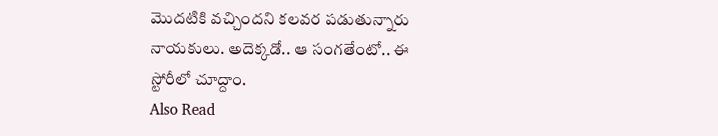మొదటికి వచ్చిందని కలవర పడుతున్నారు నాయకులు. అదెక్కడో.. ఆ సంగతేంటో.. ఈ స్టోరీలో చూద్దాం.
Also Read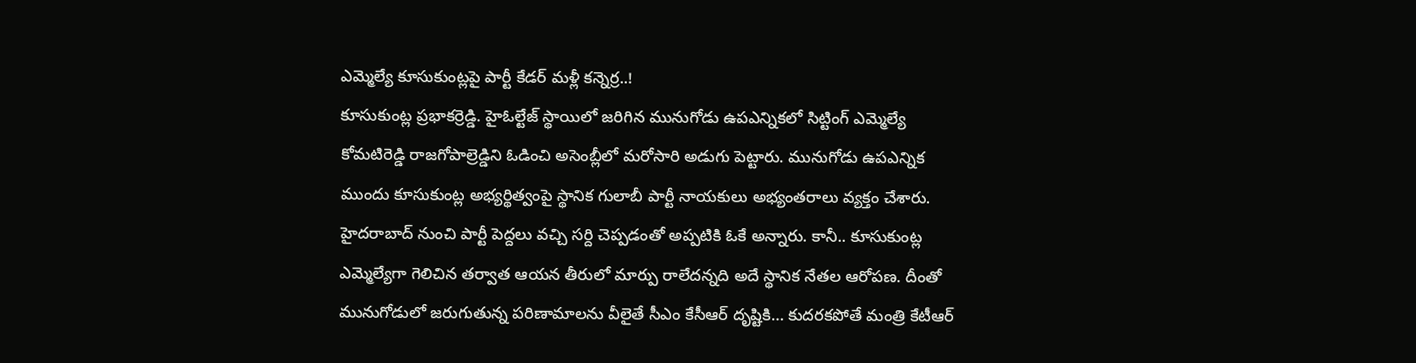ఎమ్మెల్యే కూసుకుంట్లపై పార్టీ కేడర్ మళ్లీ కన్నెర్ర..!
కూసుకుంట్ల ప్రభాకర్రెడ్డి. హైఓల్టేజ్ స్థాయిలో జరిగిన మునుగోడు ఉపఎన్నికలో సిట్టింగ్ ఎమ్మెల్యే కోమటిరెడ్డి రాజగోపాల్రెడ్డిని ఓడించి అసెంబ్లీలో మరోసారి అడుగు పెట్టారు. మునుగోడు ఉపఎన్నిక ముందు కూసుకుంట్ల అభ్యర్థిత్వంపై స్థానిక గులాబీ పార్టీ నాయకులు అభ్యంతరాలు వ్యక్తం చేశారు. హైదరాబాద్ నుంచి పార్టీ పెద్దలు వచ్చి సర్ది చెప్పడంతో అప్పటికి ఓకే అన్నారు. కానీ.. కూసుకుంట్ల ఎమ్మెల్యేగా గెలిచిన తర్వాత ఆయన తీరులో మార్పు రాలేదన్నది అదే స్థానిక నేతల ఆరోపణ. దీంతో మునుగోడులో జరుగుతున్న పరిణామాలను వీలైతే సీఎం కేసీఆర్ దృష్టికి… కుదరకపోతే మంత్రి కేటీఆర్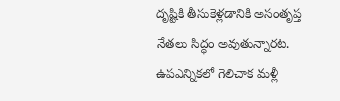దృష్టికి తీసుకెళ్లడానికి అసంతృప్త నేతలు సిద్ధం అవుతున్నారట.
ఉపఎన్నికలో గెలిచాక మళ్లీ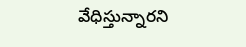వేధిస్తున్నారని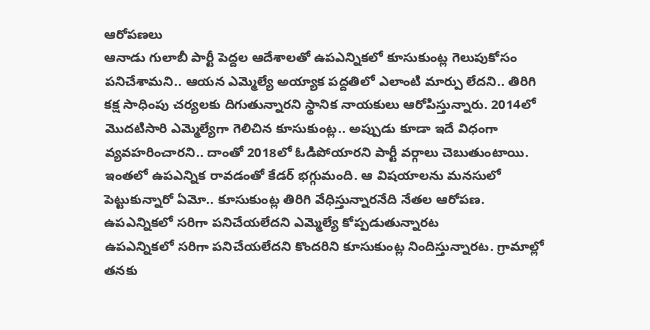ఆరోపణలు
ఆనాడు గులాబీ పార్టీ పెద్దల ఆదేశాలతో ఉపఎన్నికలో కూసుకుంట్ల గెలుపుకోసం పనిచేశామని.. ఆయన ఎమ్మెల్యే అయ్యాక పద్దతిలో ఎలాంటి మార్పు లేదని.. తిరిగి కక్ష సాధింపు చర్యలకు దిగుతున్నారని స్థానిక నాయకులు ఆరోపిస్తున్నారు. 2014లో మొదటిసారి ఎమ్మెల్యేగా గెలిచిన కూసుకుంట్ల.. అప్పుడు కూడా ఇదే విధంగా వ్యవహరించారని.. దాంతో 2018లో ఓడిపోయారని పార్టీ వర్గాలు చెబుతుంటాయి. ఇంతలో ఉపఎన్నిక రావడంతో కేడర్ భగ్గుమంది. ఆ విషయాలను మనసులో పెట్టుకున్నారో ఏమో.. కూసుకుంట్ల తిరిగి వేధిస్తున్నారనేది నేతల ఆరోపణ.
ఉపఎన్నికలో సరిగా పనిచేయలేదని ఎమ్మెల్యే కోప్పడుతున్నారట
ఉపఎన్నికలో సరిగా పనిచేయలేదని కొందరిని కూసుకుంట్ల నిందిస్తున్నారట. గ్రామాల్లో తనకు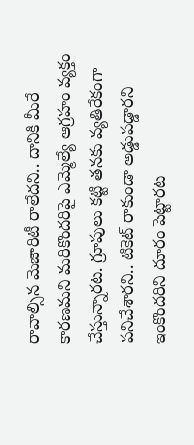రావాల్సిన మెజారిటీ రాలేదని.. దానికి మీరే కారణమని మరికొందరిపై ఎమ్మెల్యే ఆగ్రహం వ్యక్తం చేస్తున్నారట. గ్రూపులు కట్టి తనకు వ్యతిరేకంగా పనిచేశారని.. టికెట్ రాకుండా అడ్డుపడ్డారని ఇంకొందరిని దూరం పెట్టారట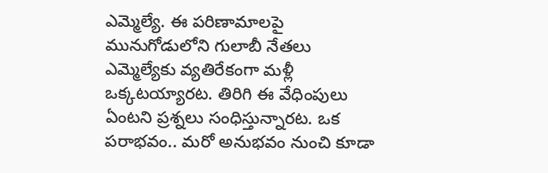ఎమ్మెల్యే. ఈ పరిణామాలపై మునుగోడులోని గులాబీ నేతలు ఎమ్మెల్యేకు వ్యతిరేకంగా మళ్లీ ఒక్కటయ్యారట. తిరిగి ఈ వేధింపులు ఏంటని ప్రశ్నలు సంధిస్తున్నారట. ఒక పరాభవం.. మరో అనుభవం నుంచి కూడా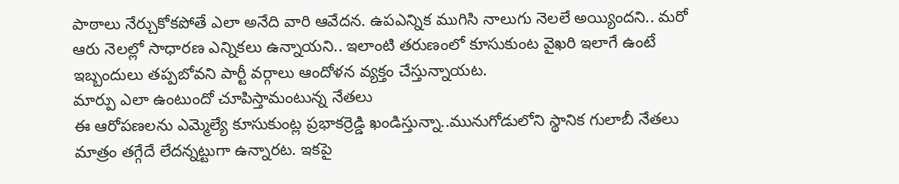పాఠాలు నేర్చుకోకపోతే ఎలా అనేది వారి ఆవేదన. ఉపఎన్నిక ముగిసి నాలుగు నెలలే అయ్యిందని.. మరో ఆరు నెలల్లో సాధారణ ఎన్నికలు ఉన్నాయని.. ఇలాంటి తరుణంలో కూసుకుంట వైఖరి ఇలాగే ఉంటే ఇబ్బందులు తప్పబోవని పార్టీ వర్గాలు ఆందోళన వ్యక్తం చేస్తున్నాయట.
మార్పు ఎలా ఉంటుందో చూపిస్తామంటున్న నేతలు
ఈ ఆరోపణలను ఎమ్మెల్యే కూసుకుంట్ల ప్రభాకర్రెడ్డి ఖండిస్తున్నా..మునుగోడులోని స్థానిక గులాబీ నేతలు మాత్రం తగ్గేదే లేదన్నట్టుగా ఉన్నారట. ఇకపై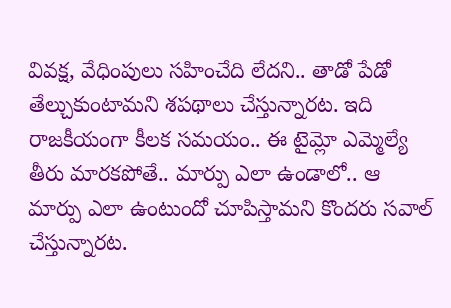వివక్ష, వేధింపులు సహించేది లేదని.. తాడో పేడో తేల్చుకుంటామని శపథాలు చేస్తున్నారట. ఇది రాజకీయంగా కీలక సమయం.. ఈ టైమ్లో ఎమ్మెల్యే తీరు మారకపోతే.. మార్పు ఎలా ఉండాలో.. ఆ మార్పు ఎలా ఉంటుందో చూపిస్తామని కొందరు సవాల్ చేస్తున్నారట.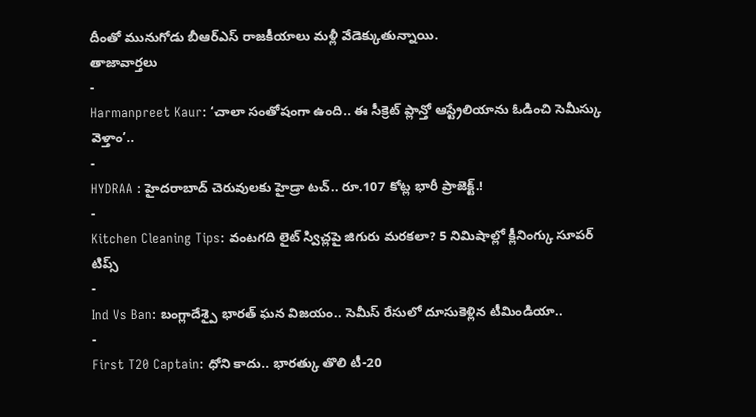దీంతో మునుగోడు బీఆర్ఎస్ రాజకీయాలు మళ్లీ వేడెక్కుతున్నాయి.
తాజావార్తలు
-
Harmanpreet Kaur: ‘చాలా సంతోషంగా ఉంది.. ఈ సీక్రెట్ ప్లాన్తో ఆస్ట్రేలియాను ఓడించి సెమీస్కు వెళ్తాం’..
-
HYDRAA : హైదరాబాద్ చెరువులకు హైడ్రా టచ్.. రూ.107 కోట్ల భారీ ప్రాజెక్ట్.!
-
Kitchen Cleaning Tips: వంటగది లైట్ స్విచ్లపై జిగురు మరకలా? 5 నిమిషాల్లో క్లీనింగ్కు సూపర్ టిప్స్
-
Ind Vs Ban: బంగ్లాదేశ్పై భారత్ ఘన విజయం.. సెమీస్ రేసులో దూసుకెళ్లిన టీమిండియా..
-
First T20 Captain: ధోని కాదు.. భారత్కు తొలి టీ-20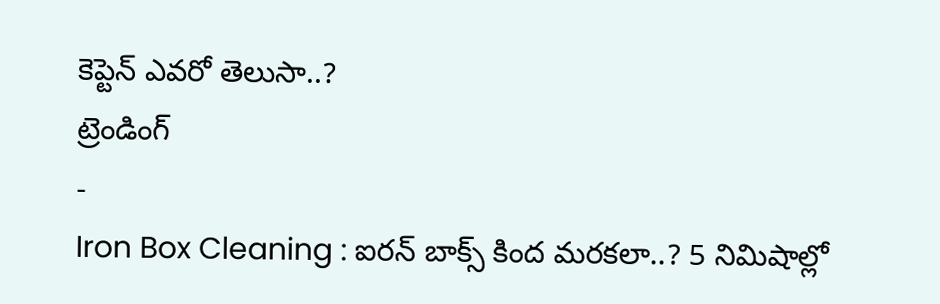కెప్టెన్ ఎవరో తెలుసా..?
ట్రెండింగ్
-
Iron Box Cleaning : ఐరన్ బాక్స్ కింద మరకలా..? 5 నిమిషాల్లో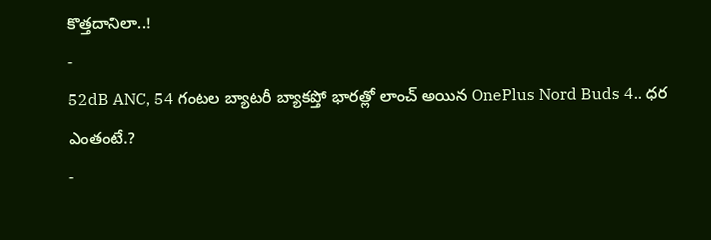కొత్తదానిలా..!
-
52dB ANC, 54 గంటల బ్యాటరీ బ్యాకప్తో భారత్లో లాంచ్ అయిన OnePlus Nord Buds 4.. ధర ఎంతంటే.?
-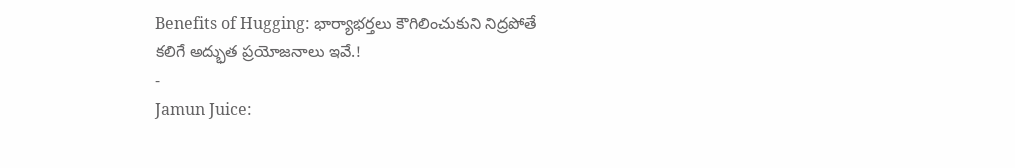Benefits of Hugging: భార్యాభర్తలు కౌగిలించుకుని నిద్రపోతే కలిగే అద్భుత ప్రయోజనాలు ఇవే.!
-
Jamun Juice: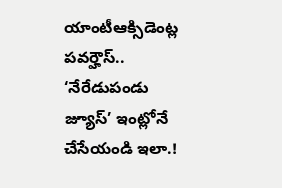యాంటీఆక్సిడెంట్ల పవర్హౌస్.. ‘నేరేడుపండు జ్యూస్’ ఇంట్లోనే చేసేయండి ఇలా.!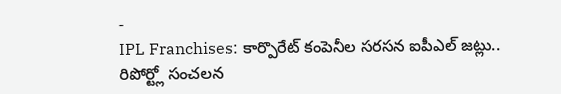-
IPL Franchises: కార్పొరేట్ కంపెనీల సరసన ఐపీఎల్ జట్లు.. రిపోర్ట్లో సంచలన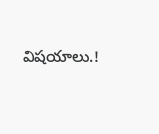విషయాలు.!